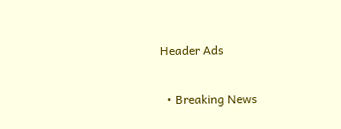Header Ads

  • Breaking News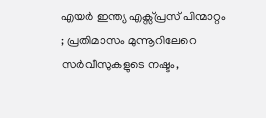എയർ ഇന്ത്യ എക്സ്പ്രസ് പിന്മാറ്റം ; പ്രതിമാസം മുന്നൂറിലേറെ സർവീസുകളുടെ നഷ്ടം,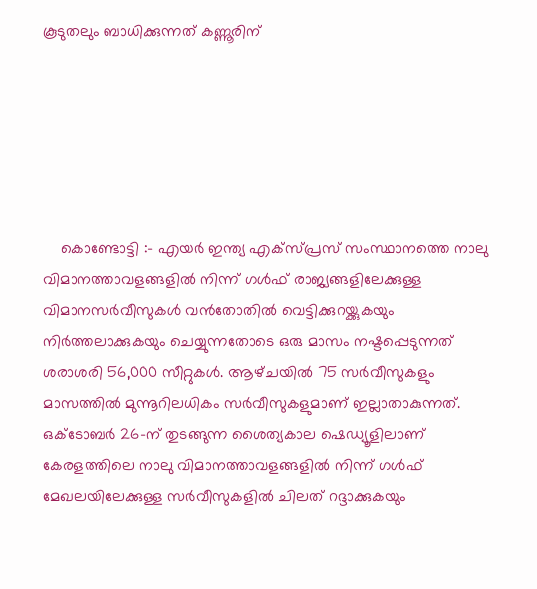കൂടുതലും ബാധിക്കുന്നത് കണ്ണൂരിന്






    കൊണ്ടോട്ടി :- എയർ ഇന്ത്യ എക്സ്പ്രസ് സംസ്ഥാനത്തെ നാലു വിമാനത്താവളങ്ങളിൽ നിന്ന് ഗൾഫ് രാജ്യങ്ങളിലേക്കുള്ള വിമാനസർവീസുകൾ വൻതോതിൽ വെട്ടിക്കുറയ്ക്കുകയും നിർത്തലാക്കുകയും ചെയ്യുന്നതോടെ ഒരു മാസം നഷ്ടപ്പെടുന്നത് ശരാശരി 56,000 സീറ്റുകൾ. ആഴ്‌ചയിൽ 75 സർവീസുകളും മാസത്തിൽ മുന്നൂറിലധികം സർവീസുകളുമാണ് ഇല്ലാതാകുന്നത്. ഒക്ടോബർ 26-ന് തുടങ്ങുന്ന ശൈത്യകാല ഷെഡ്യൂളിലാണ് കേരളത്തിലെ നാലു വിമാനത്താവളങ്ങളിൽ നിന്ന് ഗൾഫ് മേഖലയിലേക്കുള്ള സർവീസുകളിൽ ചിലത് റദ്ദാക്കുകയും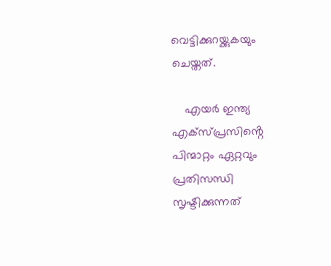വെട്ടിക്കുറയ്ക്കുകയും ചെയ്തത്.

    എയർ ഇന്ത്യ എക്സ്പ്രസിൻ്റെ പിന്മാറ്റം ഏറ്റവും പ്രതിസന്ധി സൃഷ്ടിക്കുന്നത്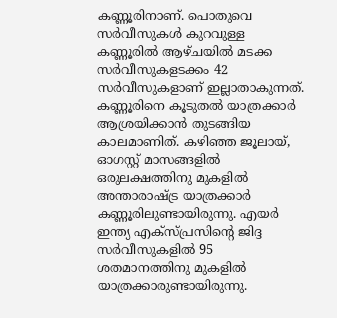കണ്ണൂരിനാണ്. പൊതുവെ സർവീസുകൾ കുറവുള്ള കണ്ണൂരിൽ ആഴ്ചയിൽ മടക്ക സർവീസുകളടക്കം 42 സർവീസുകളാണ് ഇല്ലാതാകുന്നത്. കണ്ണൂരിനെ കൂടുതൽ യാത്രക്കാർ ആശ്രയിക്കാൻ തുടങ്ങിയ കാലമാണിത്. കഴിഞ്ഞ ജൂലായ്, ഓഗസ്റ്റ് മാസങ്ങളിൽ ഒരുലക്ഷത്തിനു മുകളിൽ അന്താരാഷ്ട്ര യാത്രക്കാർ കണ്ണൂരിലുണ്ടായിരുന്നു. എയർ ഇന്ത്യ എക്സ്‌പ്രസിൻ്റെ ജിദ്ദ സർവീസുകളിൽ 95 ശതമാനത്തിനു മുകളിൽ യാത്രക്കാരുണ്ടായിരുന്നു.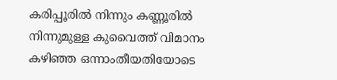കരിപ്പൂരിൽ നിന്നും കണ്ണൂരിൽ നിന്നുമുള്ള കുവൈത്ത് വിമാനം കഴിഞ്ഞ ഒന്നാംതീയതിയോടെ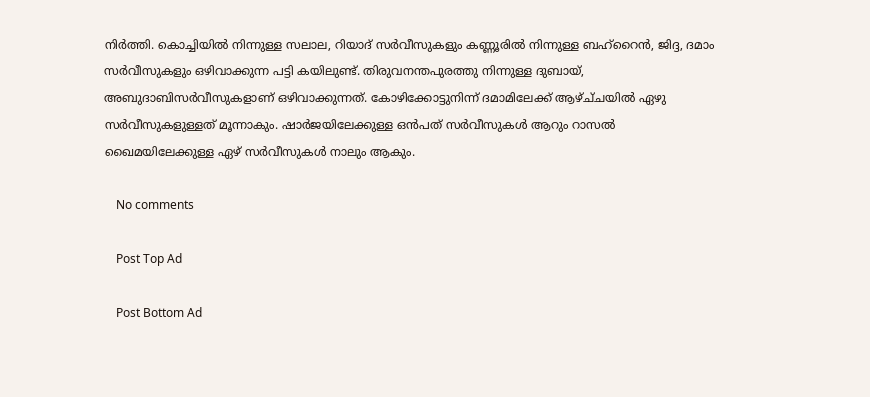നിർത്തി. കൊച്ചിയിൽ നിന്നുള്ള സലാല, റിയാദ് സർവീസുകളും കണ്ണൂരിൽ നിന്നുള്ള ബഹ്റൈൻ, ജിദ്ദ, ദമാം സർവീസുകളും ഒഴിവാക്കുന്ന പട്ടി കയിലുണ്ട്. തിരുവനന്തപുരത്തു നിന്നുള്ള ദുബായ്, അബുദാബിസർവീസുകളാണ് ഒഴിവാക്കുന്നത്. കോഴിക്കോട്ടുനിന്ന് ദമാമിലേക്ക് ആഴ്ച്‌ചയിൽ ഏഴു സർവീസുകളുള്ളത് മൂന്നാകും. ഷാർജയിലേക്കുള്ള ഒൻപത് സർവീസുകൾ ആറും റാസൽ ഖൈമയിലേക്കുള്ള ഏഴ് സർവീസുകൾ നാലും ആകും.

    No comments

    Post Top Ad

    Post Bottom Ad